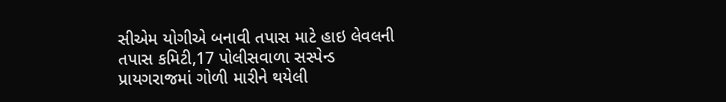સીએમ યોગીએ બનાવી તપાસ માટે હાઇ લેવલની તપાસ કમિટી,17 પોલીસવાળા સસ્પેન્ડ
પ્રાયગરાજમાં ગોળી મારીને થયેલી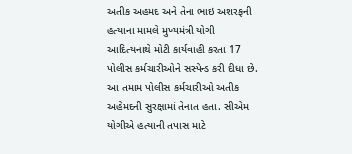અતીક અહમદ અને તેના ભાઇ અશરફની હત્યાના મામલે મુખ્યમંત્રી યોગી આદિત્યનાથે મોટી કાર્યવાહી કરતા 17 પોલીસ કર્મચારીઓને સસ્પેન્ડ કરી દીધા છે. આ તમામ પોલીસ કર્મચારીઓ અતીક અહેમદની સુરક્ષામાં તેનાત હતા. સીએમ યોગીએ હત્યાની તપાસ માટે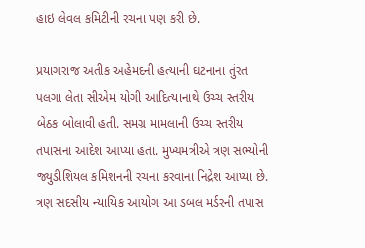હાઇ લેવલ કમિટીની રચના પણ કરી છે.

પ્રયાગરાજ અતીક અહેમદની હત્યાની ઘટનાના તુંરત પલગા લેતા સીએમ યોગી આદિત્યાનાથે ઉચ્ચ સ્તરીય બેઠક બોલાવી હતી. સમગ્ર મામલાની ઉચ્ચ સ્તરીય તપાસના આદેશ આપ્યા હતા. મુખ્યમત્રીએ ત્રણ સભ્યોની જ્યુડીશિયલ કમિશનની રચના કરવાના નિદ્રેશ આપ્યા છે. ત્રણ સદસીય ન્યાયિક આયોગ આ ડબલ મર્ડરની તપાસ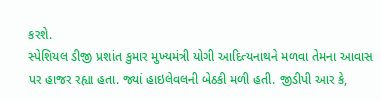કરશે.
સ્પેશિયલ ડીજી પ્રશાંત કુમાર મુખ્યમંત્રી યોગી આદિત્યનાથને મળવા તેમના આવાસ પર હાજર રહ્યા હતા. જ્યાં હાઇલેવલની બેઠકી મળી હતી. જીડીપી આર કે,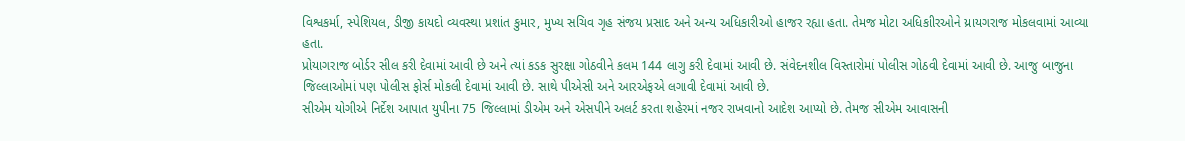વિશ્વકર્મા, સ્પેશિયલ, ડીજી કાયદો વ્યવસ્થા પ્રશાંત કુમાર, મુખ્ય સચિવ ગૃહ સંજય પ્રસાદ અને અન્ય અધિકારીઓ હાજર રહ્યા હતા. તેમજ મોટા અધિકાીરઓને ય્રાયગરાજ મોકલવામાં આવ્યા હતા.
પ્રોયાગરાજ બોર્ડર સીલ કરી દેવામાં આવી છે અને ત્યાં કડક સુરક્ષા ગોઠવીને કલમ 144 લાગુ કરી દેવામાં આવી છે. સંવેદનશીલ વિસ્તારોમાં પોલીસ ગોઠવી દેવામાં આવી છે. આજુ બાજુના જિલ્લાઓમાં પણ પોલીસ ફોર્સ મોકલી દેવામાં આવી છે. સાથે પીએસી અને આરએફએ લગાવી દેવામાં આવી છે.
સીએમ યોગીએ નિર્દેશ આપાત યુપીના 75 જિલ્લામાં ડીએમ અને એસપીને અલર્ટ કરતા શહેરમાં નજર રાખવાનો આદેશ આપ્યો છે. તેમજ સીએમ આવાસની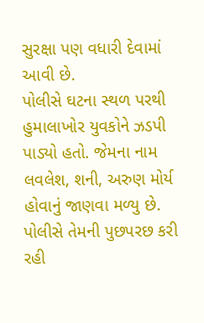સુરક્ષા પણ વધારી દેવામાં આવી છે.
પોલીસે ઘટના સ્થળ પરથી હુમાલાખોર યુવકોને ઝડપી પાડ્યો હતો. જેમના નામ લવલેશ, શની, અરુણ મોર્ય હોવાનું જાણવા મળ્યુ છે. પોલીસે તેમની પુછપરછ કરી રહી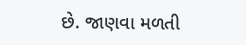છે. જાણવા મળતી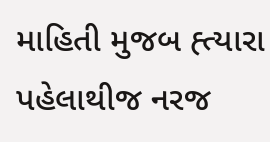માહિતી મુજબ હ્ત્યારા પહેલાથીજ નરજ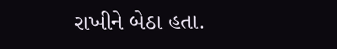રાખીને બેઠા હતા.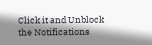Click it and Unblock the Notifications